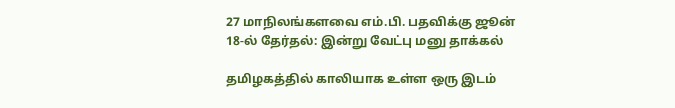27 மாநிலங்களவை எம்.பி. பதவிக்கு ஜூன் 18-ல் தேர்தல்: இன்று வேட்பு மனு தாக்கல்

தமிழகத்தில் காலியாக உள்ள ஒரு இடம்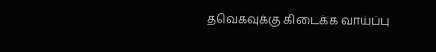தவெகவுக்கு கிடைக்க வாய்ப்பு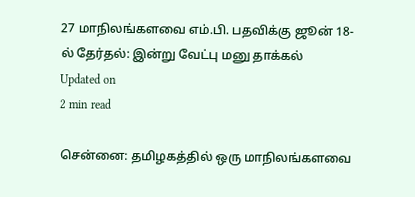27 மாநிலங்களவை எம்.பி. பதவிக்கு ஜூன் 18-ல் தேர்தல்: இன்று வேட்பு மனு தாக்கல்
Updated on
2 min read

சென்னை: தமிழகத்தில் ஒரு மாநிலங்களவை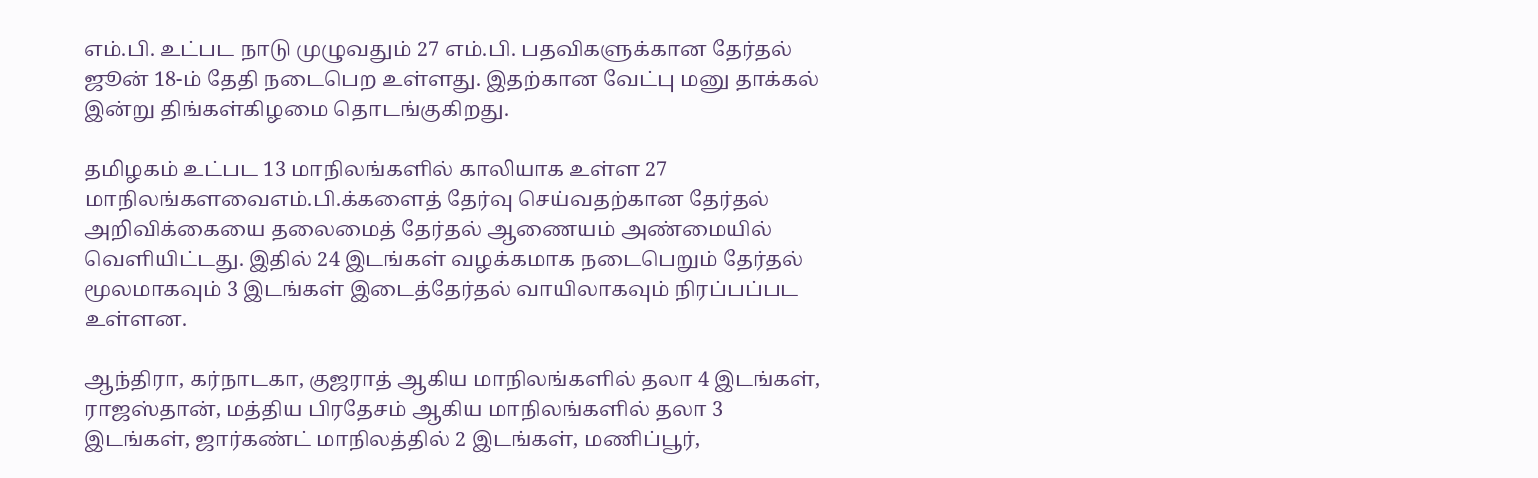எம்.பி. உட்பட நாடு முழுவதும் 27 எம்.பி. பதவிகளுக்கான தேர்தல் ஜூன் 18-ம் தேதி நடைபெற உள்ளது. இதற்கான வேட்பு மனு தாக்கல் இன்று திங்கள்கிழமை தொடங்குகிறது.

தமிழகம் உட்பட 13 மாநிலங்களில் காலியாக உள்ள 27 மாநிலங்களவைஎம்.பி.க்களைத் தேர்வு செய்வதற்கான தேர்தல் அறிவிக்கையை தலைமைத் தேர்தல் ஆணையம் அண்மையில் வெளியிட்டது. இதில் 24 இடங்கள் வழக்கமாக நடைபெறும் தேர்தல் மூலமாகவும் 3 இடங்கள் இடைத்தேர்தல் வாயிலாகவும் நிரப்பப்பட உள்ளன.

ஆந்திரா, கர்நாடகா, குஜராத் ஆகிய மாநிலங்களில் தலா 4 இடங்கள், ராஜஸ்தான், மத்திய பிரதேசம் ஆகிய மாநிலங்களில் தலா 3 இடங்கள், ஜார்கண்ட் மாநிலத்தில் 2 இடங்கள், மணிப்பூர்,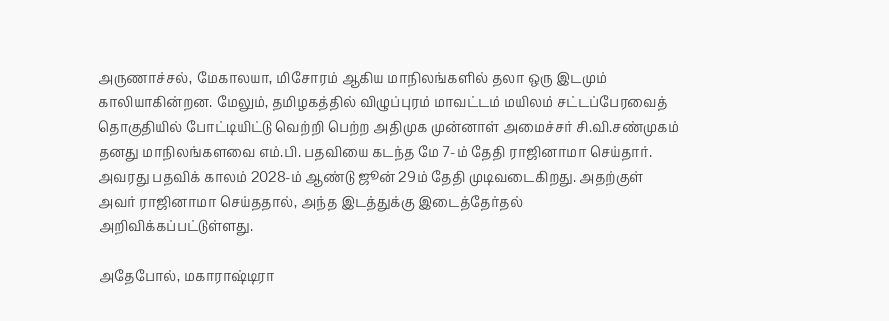அருணாச்சல், மேகாலயா, மிசோரம் ஆகிய மாநிலங்களில் தலா ஒரு இடமும் காலியாகின்றன. மேலும், தமிழகத்தில் விழுப்புரம் மாவட்டம் மயிலம் சட்டப்பேரவைத் தொகுதியில் போட்டியிட்டு வெற்றி பெற்ற அதிமுக முன்னாள் அமைச்சர் சி.வி.சண்முகம் தனது மாநிலங்களவை எம்.பி. பதவியை கடந்த மே 7-ம் தேதி ராஜினாமா செய்தார். அவரது பதவிக் காலம் 2028-ம் ஆண்டு ஜூன் 29ம் தேதி முடிவடைகிறது. அதற்குள் அவர் ராஜினாமா செய்ததால், அந்த இடத்துக்கு இடைத்தேர்தல் அறிவிக்கப்பட்டுள்ளது.

அதேபோல், மகாராஷ்டிரா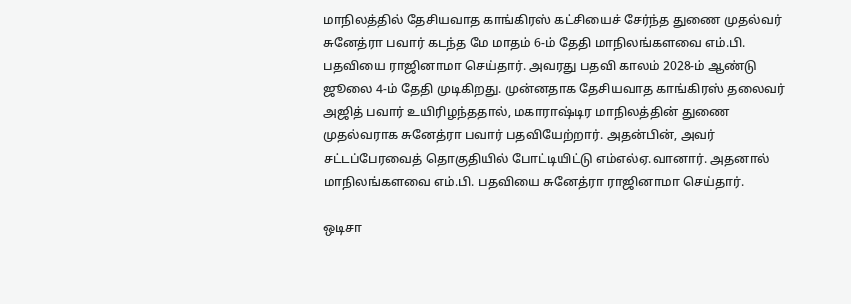மாநிலத்தில் தேசியவாத காங்கிரஸ் கட்சியைச் சேர்ந்த துணை முதல்வர் சுனேத்ரா பவார் கடந்த மே மாதம் 6-ம் தேதி மாநிலங்களவை எம்.பி. பதவியை ராஜினாமா செய்தார். அவரது பதவி காலம் 2028-ம் ஆண்டு ஜூலை 4-ம் தேதி முடிகிறது. முன்னதாக தேசியவாத காங்கிரஸ் தலைவர் அஜித் பவார் உயிரிழந்ததால், மகாராஷ்டிர மாநிலத்தின் துணை முதல்வராக சுனேத்ரா பவார் பதவியேற்றார். அதன்பின், அவர் சட்டப்பேரவைத் தொகுதியில் போட்டியிட்டு எம்எல்ஏ.வானார். அதனால் மாநிலங்களவை எம்.பி. பதவியை சுனேத்ரா ராஜினாமா செய்தார்.

ஒடிசா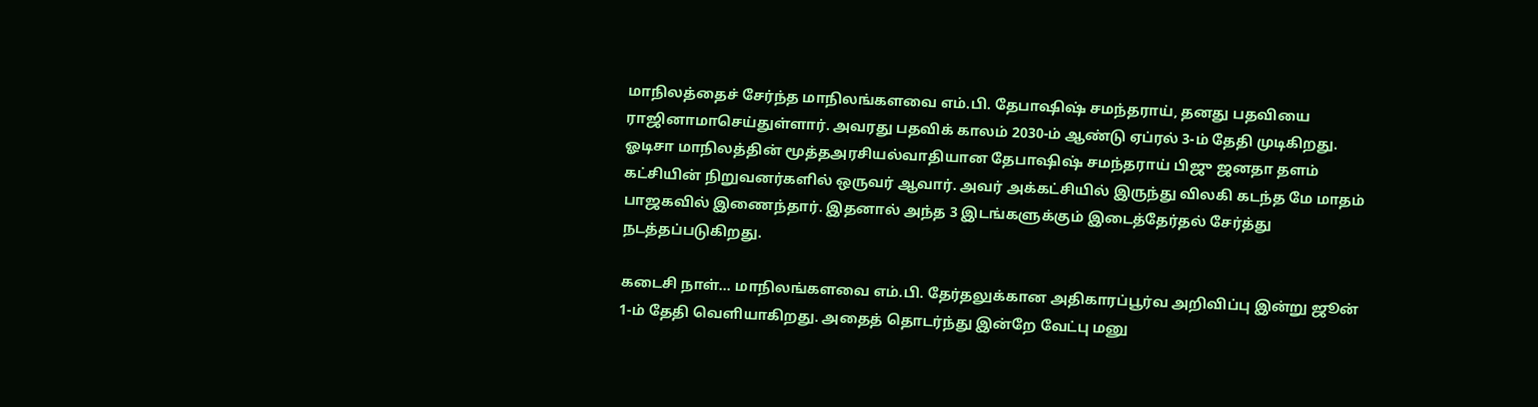மாநிலத்தைச் சேர்ந்த மாநிலங்களவை எம்.பி. தேபாஷிஷ் சமந்தராய், தனது பதவியை ராஜினாமாசெய்துள்ளார். அவரது பதவிக் காலம் 2030-ம் ஆண்டு ஏப்ரல் 3-ம் தேதி முடிகிறது. ஓடிசா மாநிலத்தின் மூத்தஅரசியல்வாதியான தேபாஷிஷ் சமந்தராய் பிஜு ஜனதா தளம் கட்சியின் நிறுவனர்களில் ஒருவர் ஆவார். அவர் அக்கட்சியில் இருந்து விலகி கடந்த மே மாதம் பாஜகவில் இணைந்தார். இதனால் அந்த 3 இடங்களுக்கும் இடைத்தேர்தல் சேர்த்து நடத்தப்படுகிறது.

கடைசி நாள்... மாநிலங்களவை எம்.பி. தேர்தலுக்கான அதிகாரப்பூர்வ அறிவிப்பு இன்று ஜூன் 1-ம் தேதி வெளியாகிறது. அதைத் தொடர்ந்து இன்றே வேட்பு மனு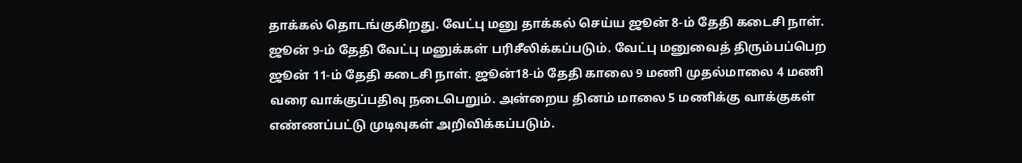தாக்கல் தொடங்குகிறது. வேட்பு மனு தாக்கல் செய்ய ஜூன் 8-ம் தேதி கடைசி நாள். ஜூன் 9-ம் தேதி வேட்பு மனுக்கள் பரிசீலிக்கப்படும். வேட்பு மனுவைத் திரும்பப்பெற ஜூன் 11-ம் தேதி கடைசி நாள். ஜூன்18-ம் தேதி காலை 9 மணி முதல்மாலை 4 மணி வரை வாக்குப்பதிவு நடைபெறும். அன்றைய தினம் மாலை 5 மணிக்கு வாக்குகள் எண்ணப்பட்டு முடிவுகள் அறிவிக்கப்படும்.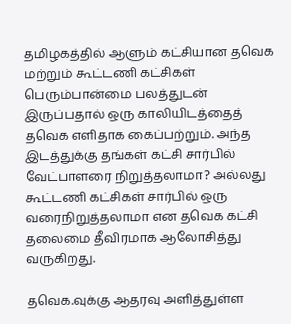தமிழகத்தில் ஆளும் கட்சியான தவெக மற்றும் கூட்டணி கட்சிகள் பெரும்பான்மை பலத்துடன் இருப்பதால் ஒரு காலியிடத்தைத் தவெக எளிதாக கைப்பற்றும். அந்த இடத்துக்கு தங்கள் கட்சி சார்பில் வேட்பாளரை நிறுத்தலாமா? அல்லது கூட்டணி கட்சிகள் சார்பில் ஒரு வரைநிறுத்தலாமா என தவெக கட்சி தலைமை தீவிரமாக ஆலோசித்து வருகிறது.

தவெக.வுக்கு ஆதரவு அளித்துள்ள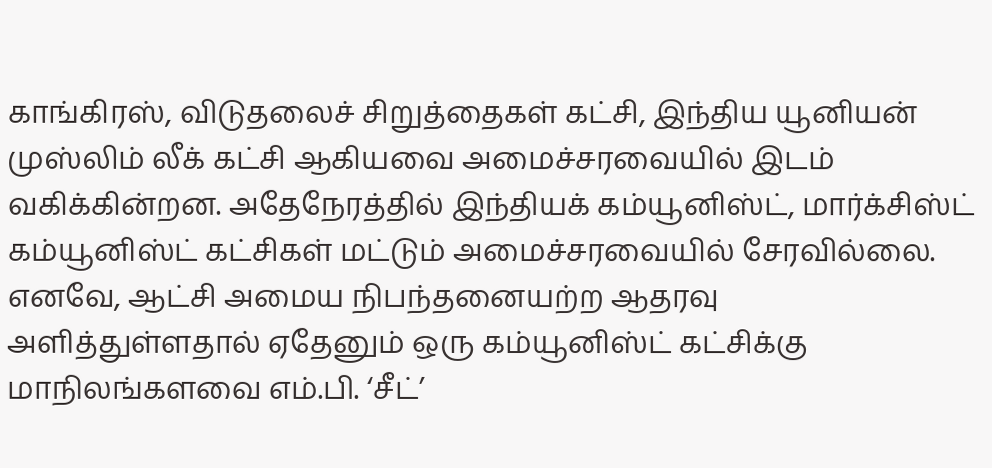காங்கிரஸ், விடுதலைச் சிறுத்தைகள் கட்சி, இந்திய யூனியன் முஸ்லிம் லீக் கட்சி ஆகியவை அமைச்சரவையில் இடம் வகிக்கின்றன. அதேநேரத்தில் இந்தியக் கம்யூனிஸ்ட், மார்க்சிஸ்ட் கம்யூனிஸ்ட் கட்சிகள் மட்டும் அமைச்சரவையில் சேரவில்லை. எனவே, ஆட்சி அமைய நிபந்தனையற்ற ஆதரவு அளித்துள்ளதால் ஏதேனும் ஒரு கம்யூனிஸ்ட் கட்சிக்கு மாநிலங்களவை எம்.பி. ‘சீட்’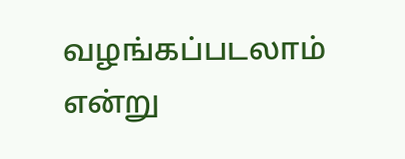வழங்கப்படலாம் என்று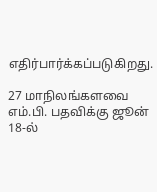எதிர்பார்க்கப்படுகிறது.

27 மாநிலங்களவை எம்.பி. பதவிக்கு ஜூன் 18-ல்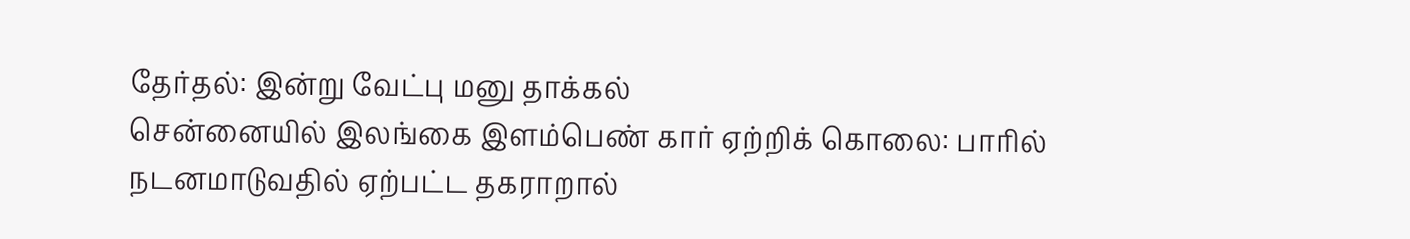தேர்தல்: இன்று வேட்பு மனு தாக்கல்
சென்னையில் இலங்கை இளம்பெண் கார் ஏற்றிக் கொலை: பாரில் நடனமாடுவதில் ஏற்பட்ட தகராறால்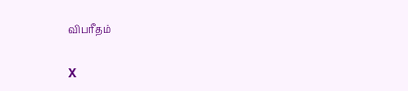விபரீதம்

X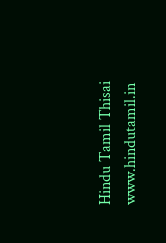Hindu Tamil Thisai
www.hindutamil.in